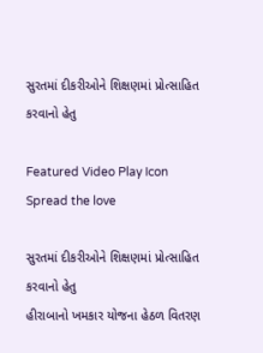સુરતમાં દીકરીઓને શિક્ષણમાં પ્રોત્સાહિત કરવાનો હેતુ

Featured Video Play Icon
Spread the love

સુરતમાં દીકરીઓને શિક્ષણમાં પ્રોત્સાહિત કરવાનો હેતુ
હીરાબાનો ખમકાર યોજના હેઠળ વિતરણ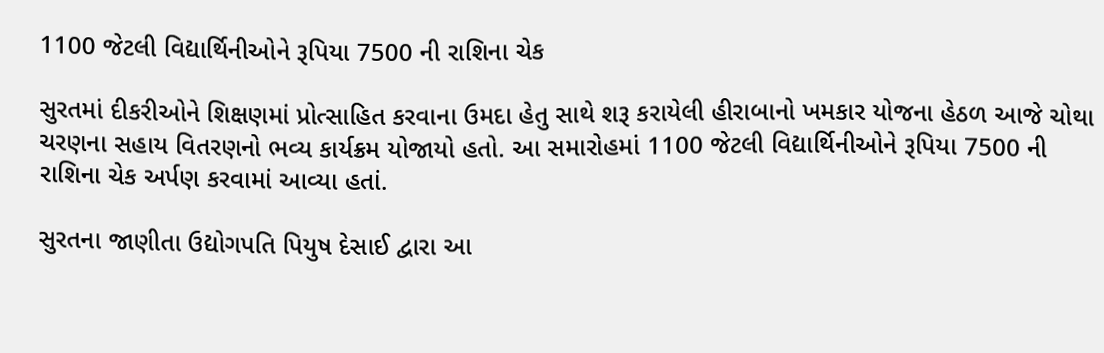1100 જેટલી વિદ્યાર્થિનીઓને રૂપિયા 7500 ની રાશિના ચેક

સુરતમાં દીકરીઓને શિક્ષણમાં પ્રોત્સાહિત કરવાના ઉમદા હેતુ સાથે શરૂ કરાયેલી હીરાબાનો ખમકાર યોજના હેઠળ આજે ચોથા ચરણના સહાય વિતરણનો ભવ્ય કાર્યક્રમ યોજાયો હતો. આ સમારોહમાં 1100 જેટલી વિદ્યાર્થિનીઓને રૂપિયા 7500 ની રાશિના ચેક અર્પણ કરવામાં આવ્યા હતાં.

સુરતના જાણીતા ઉદ્યોગપતિ પિયુષ દેસાઈ દ્વારા આ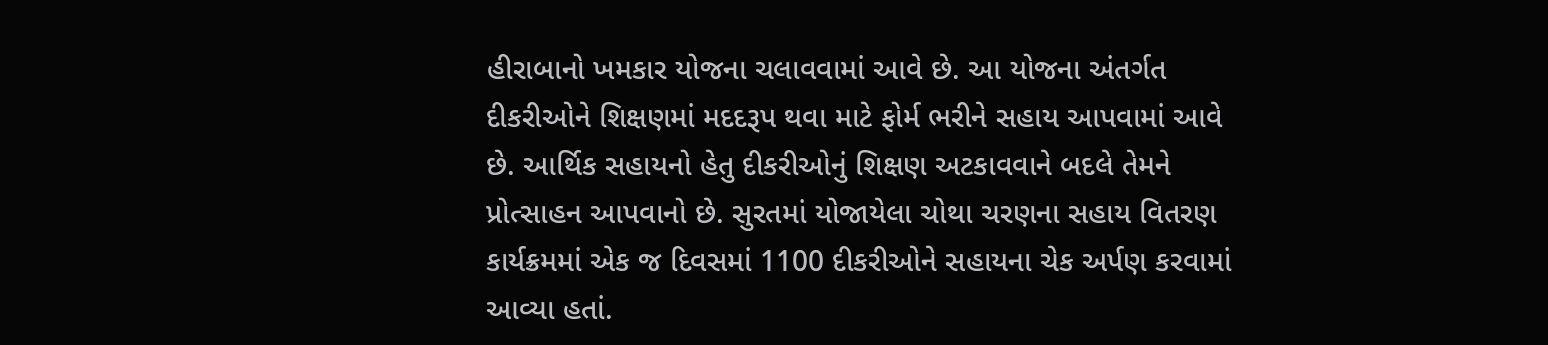હીરાબાનો ખમકાર યોજના ચલાવવામાં આવે છે. આ યોજના અંતર્ગત દીકરીઓને શિક્ષણમાં મદદરૂપ થવા માટે ફોર્મ ભરીને સહાય આપવામાં આવે છે. આર્થિક સહાયનો હેતુ દીકરીઓનું શિક્ષણ અટકાવવાને બદલે તેમને પ્રોત્સાહન આપવાનો છે. સુરતમાં યોજાયેલા ચોથા ચરણના સહાય વિતરણ કાર્યક્રમમાં એક જ દિવસમાં 1100 દીકરીઓને સહાયના ચેક અર્પણ કરવામાં આવ્યા હતાં.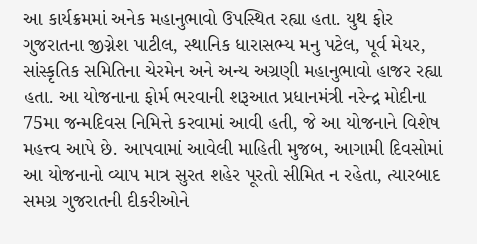આ કાર્યક્રમમાં અનેક મહાનુભાવો ઉપસ્થિત રહ્યા હતા. યુથ ફોર ગુજરાતના જીગ્નેશ પાટીલ, સ્થાનિક ધારાસભ્ય મનુ પટેલ, પૂર્વ મેયર, સાંસ્કૃતિક સમિતિના ચેરમેન અને અન્ય અગ્રણી મહાનુભાવો હાજર રહ્યા હતા. આ યોજનાના ફોર્મ ભરવાની શરૂઆત પ્રધાનમંત્રી નરેન્દ્ર મોદીના 75મા જન્મદિવસ નિમિત્તે કરવામાં આવી હતી, જે આ યોજનાને વિશેષ મહત્ત્વ આપે છે. આપવામાં આવેલી માહિતી મુજબ, આગામી દિવસોમાં આ યોજનાનો વ્યાપ માત્ર સુરત શહેર પૂરતો સીમિત ન રહેતા, ત્યારબાદ સમગ્ર ગુજરાતની દીકરીઓને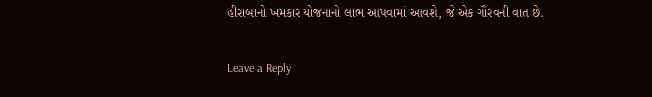હીરાબાનો ખમકાર યોજનાનો લાભ આપવામાં આવશે, જે એક ગૌરવની વાત છે.

Leave a Reply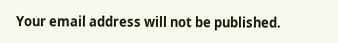Your email address will not be published.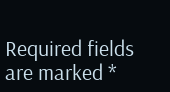Required fields are marked *